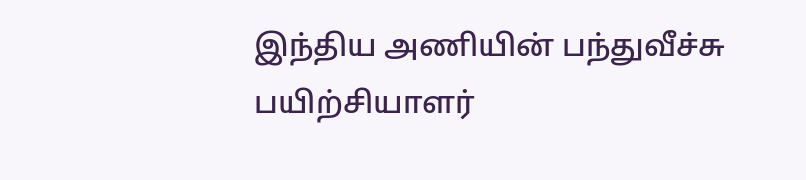இந்திய அணியின் பந்துவீச்சு பயிற்சியாளர்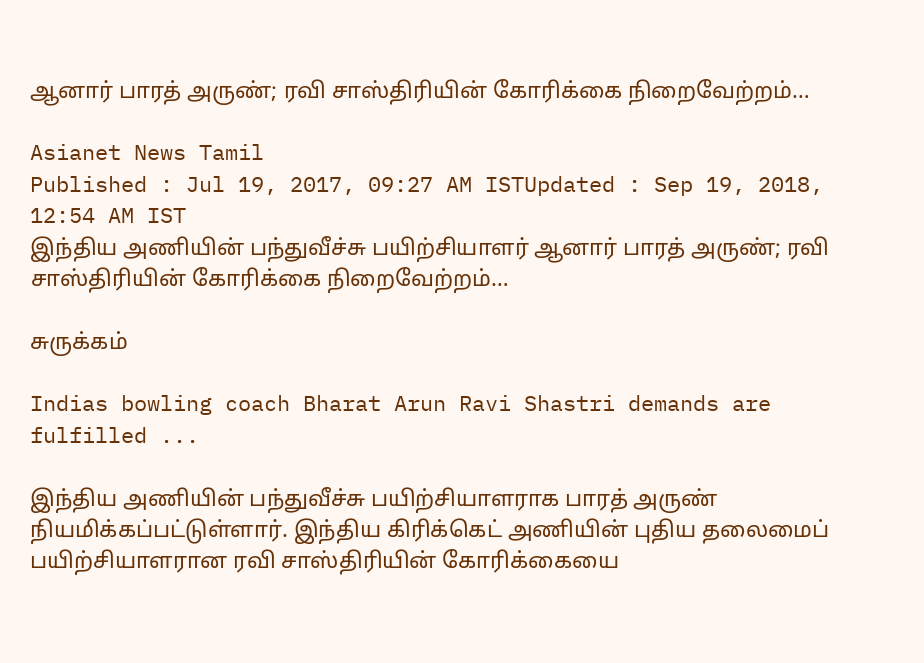ஆனார் பாரத் அருண்; ரவி சாஸ்திரியின் கோரிக்கை நிறைவேற்றம்…

Asianet News Tamil
Published : Jul 19, 2017, 09:27 AM ISTUpdated : Sep 19, 2018, 12:54 AM IST
இந்திய அணியின் பந்துவீச்சு பயிற்சியாளர் ஆனார் பாரத் அருண்; ரவி சாஸ்திரியின் கோரிக்கை நிறைவேற்றம்…

சுருக்கம்

Indias bowling coach Bharat Arun Ravi Shastri demands are fulfilled ...

இந்திய அணியின் பந்துவீச்சு பயிற்சியாளராக பாரத் அருண் நியமிக்கப்பட்டுள்ளார். இந்திய கிரிக்கெட் அணியின் புதிய தலைமைப் பயிற்சியாளரான ரவி சாஸ்திரியின் கோரிக்கையை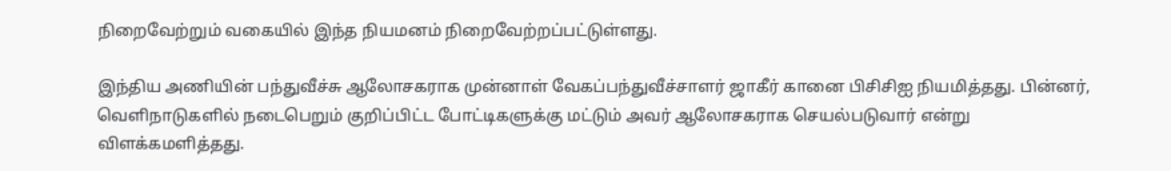நிறைவேற்றும் வகையில் இந்த நியமனம் நிறைவேற்றப்பட்டுள்ளது.

இந்திய அணியின் பந்துவீச்சு ஆலோசகராக முன்னாள் வேகப்பந்துவீச்சாளர் ஜாகீர் கானை பிசிசிஐ நியமித்தது. பின்னர், வெளிநாடுகளில் நடைபெறும் குறிப்பிட்ட போட்டிகளுக்கு மட்டும் அவர் ஆலோசகராக செயல்படுவார் என்று விளக்கமளித்தது.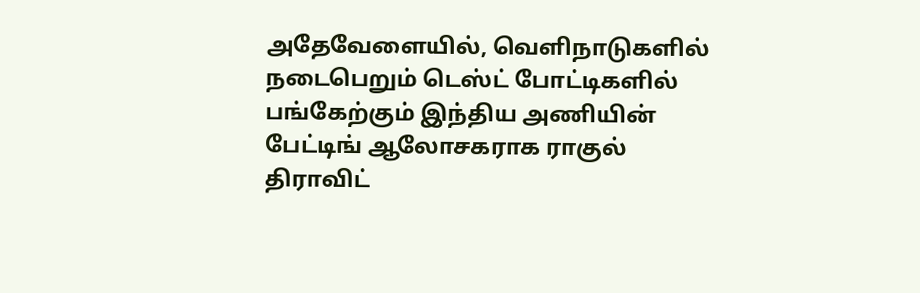அதேவேளையில், வெளிநாடுகளில் நடைபெறும் டெஸ்ட் போட்டிகளில் பங்கேற்கும் இந்திய அணியின் பேட்டிங் ஆலோசகராக ராகுல் திராவிட்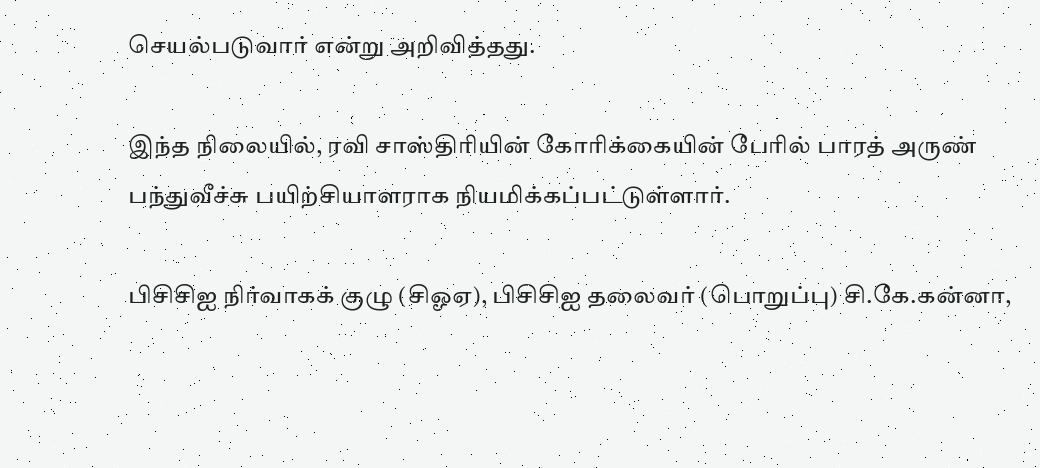செயல்படுவார் என்று அறிவித்தது.

இந்த நிலையில், ரவி சாஸ்திரியின் கோரிக்கையின் பேரில் பாரத் அருண் பந்துவீச்சு பயிற்சியாளராக நியமிக்கப்பட்டுள்ளார்.

பிசிசிஐ நிர்வாகக் குழு (சிஓஏ), பிசிசிஐ தலைவர் (பொறுப்பு) சி.கே.கன்னா,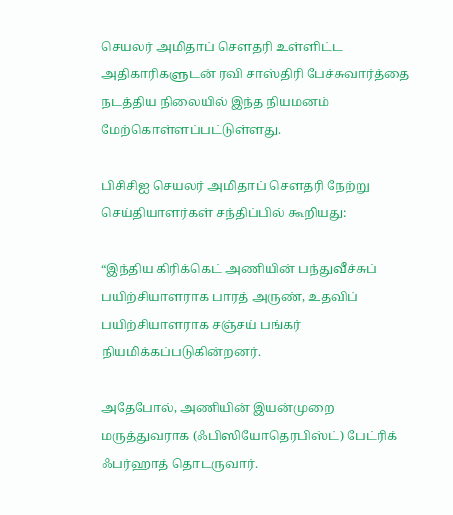செயலர் அமிதாப் செளதரி உள்ளிட்ட அதிகாரிகளுடன் ரவி சாஸ்திரி பேச்சுவார்த்தை நடத்திய நிலையில் இந்த நியமனம் மேற்கொள்ளப்பட்டுள்ளது.

பிசிசிஐ செயலர் அமிதாப் செளதரி நேற்று செய்தியாளர்கள் சந்திப்பில் கூறியது:

“இந்திய கிரிக்கெட் அணியின் பந்துவீச்சுப் பயிற்சியாளராக பாரத் அருண், உதவிப் பயிற்சியாளராக சஞ்சய் பங்கர் நியமிக்கப்படுகின்றனர்.

அதேபோல், அணியின் இயன்முறை மருத்துவராக (ஃபிஸியோதெரபிஸ்ட்) பேட்ரிக் ஃபர்ஹாத் தொடருவார்.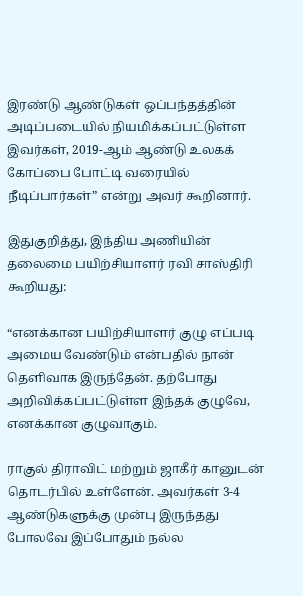இரண்டு ஆண்டுகள் ஒப்பந்தத்தின் அடிப்படையில் நியமிக்கப்பட்டுள்ள இவர்கள், 2019-ஆம் ஆண்டு உலகக் கோப்பை போட்டி வரையில் நீடிப்பார்கள்” என்று அவர் கூறினார்.

இதுகுறித்து, இந்திய அணியின் தலைமை பயிற்சியாளர் ரவி சாஸ்திரி கூறியது:

“எனக்கான பயிற்சியாளர் குழு எப்படி அமைய வேண்டும் என்பதில் நான் தெளிவாக இருந்தேன். தற்போது அறிவிக்கப்பட்டுள்ள இந்தக் குழுவே, எனக்கான குழுவாகும்.

ராகுல் திராவிட் மற்றும் ஜாகீர் கானுடன் தொடர்பில் உள்ளேன். அவர்கள் 3-4 ஆண்டுகளுக்கு முன்பு இருந்தது போலவே இப்போதும் நல்ல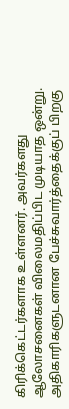கிரிக்கெட்டர்களாக உள்ளனர். அவர்களது ஆலோசனைகள் விலைமதிப்பிட முடியாத ஒன்று. அதிகாரிகளுடனான பேச்சுவார்த்தைக்குப் பிறகு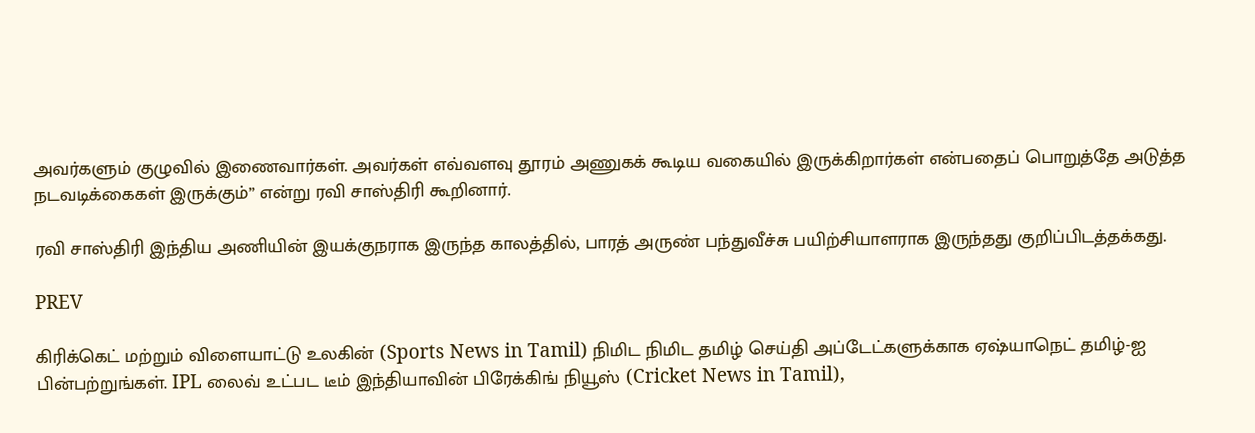அவர்களும் குழுவில் இணைவார்கள். அவர்கள் எவ்வளவு தூரம் அணுகக் கூடிய வகையில் இருக்கிறார்கள் என்பதைப் பொறுத்தே அடுத்த நடவடிக்கைகள் இருக்கும்” என்று ரவி சாஸ்திரி கூறினார்.

ரவி சாஸ்திரி இந்திய அணியின் இயக்குநராக இருந்த காலத்தில், பாரத் அருண் பந்துவீச்சு பயிற்சியாளராக இருந்தது குறிப்பிடத்தக்கது.

PREV

கிரிக்கெட் மற்றும் விளையாட்டு உலகின் (Sports News in Tamil) நிமிட நிமிட தமிழ் செய்தி அப்டேட்களுக்காக ஏஷ்யாநெட் தமிழ்-ஐ பின்பற்றுங்கள். IPL லைவ் உட்பட டீம் இந்தியாவின் பிரேக்கிங் நியூஸ் (Cricket News in Tamil),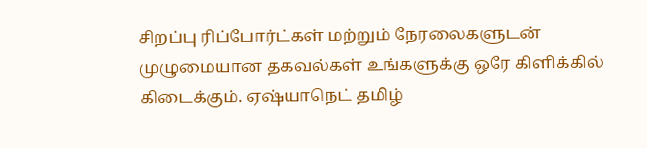சிறப்பு ரிப்போர்ட்கள் மற்றும் நேரலைகளுடன் முழுமையான தகவல்கள் உங்களுக்கு ஒரே கிளிக்கில் கிடைக்கும். ஏஷ்யாநெட் தமிழ்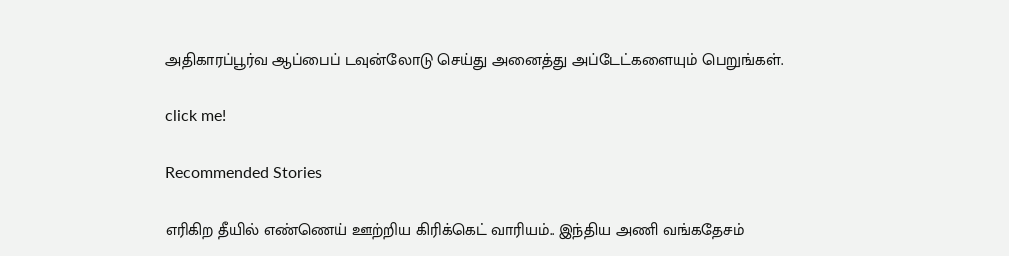அதிகாரப்பூர்வ ஆப்பைப் டவுன்லோடு செய்து அனைத்து அப்டேட்களையும் பெறுங்கள்.

click me!

Recommended Stories

எரிகிற தீயில் எண்ணெய் ஊற்றிய கிரிக்கெட் வாரியம்.. இந்திய அணி வங்கதேசம்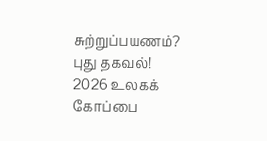சுற்றுப்பயணம்? புது தகவல்!
2026 உலகக் கோப்பை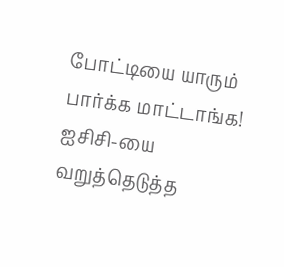போட்டியை யாரும் பார்க்க மாட்டாங்க! ஐசிசி-யை வறுத்தெடுத்த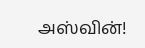அஸ்வின்!